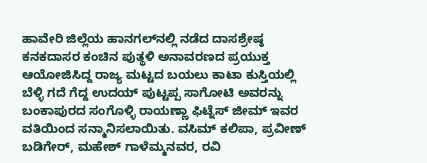ಹಾವೇರಿ ಜಿಲ್ಲೆಯ ಹಾನಗಲ್‌ನಲ್ಲಿ ನಡೆದ ದಾಸಶ್ರೇಷ್ಠ ಕನಕದಾಸರ ಕಂಚಿನ ಪುತ್ಥಳಿ ಅನಾವರಣದ ಪ್ರಯುಕ್ತ ಆಯೋಜಿಸಿದ್ದ ರಾಜ್ಯ ಮಟ್ಟದ ಬಯಲು ಕಾಟಾ ಕುಸ್ತಿಯಲ್ಲಿ ಬೆಳ್ಳಿ ಗದೆ ಗೆದ್ದ ಉದಯ್ ಪುಟ್ಟಪ್ಪ ಸಾಗೋಟಿ ಅವರನ್ನು ಬಂಕಾಪುರದ ಸಂಗೊಳ್ಳಿ ರಾಯಣ್ಣಾ ಫಿಟ್ನೆಸ್ ಜೀಮ್ ಇವರ ವತಿಯಿಂದ ಸನ್ಮಾನಿಸಲಾಯಿತು. ವಸಿಮ್ ಕಲಿಪಾ, ಪ್ರವೀಣ್ ಬಡಿಗೇರ್, ಮಹೇಶ್ ಗಾಳೆಮ್ಮನವರ, ರವಿ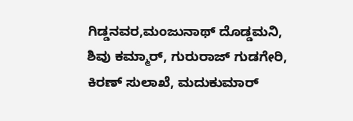ಗಿಡ್ಡನವರ,ಮಂಜುನಾಥ್ ದೊಡ್ಡಮನಿ, ಶಿವು ಕಮ್ಮಾರ್, ಗುರುರಾಜ್ ಗುಡಗೇರಿ, ಕಿರಣ್ ಸುಲಾಖೆ, ಮದುಕುಮಾರ್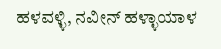ಹಳವಳ್ಳಿ, ನವೀನ್ ಹಳ್ಳಾಯಾಳ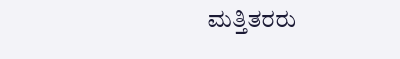ಮತ್ತಿತರರು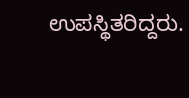ಉಪಸ್ಥಿತರಿದ್ದರು.